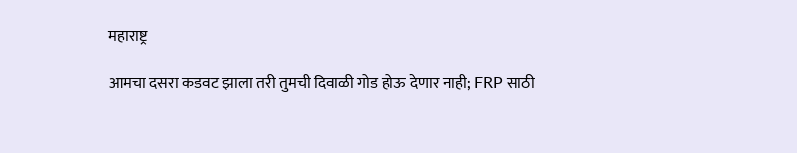महाराष्ट्र

आमचा दसरा कडवट झाला तरी तुमची दिवाळी गोड होऊ देणार नाही; FRP साठी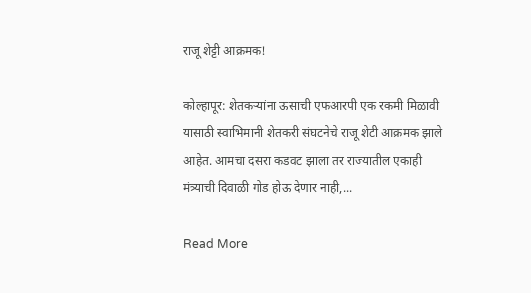राजू शेट्टी आक्रमक!

कोल्हापूर: शेतकऱ्यांना ऊसाची एफआरपी एक रकमी मिळावी यासाठी स्वाभिमानी शेतकरी संघटनेचे राजू शेटी आक्रमक झाले आहेत. आमचा दसरा कडवट झाला तर राज्यातील एकाही मंत्र्याची दिवाळी गोड होऊ देणार नाही,...

Read More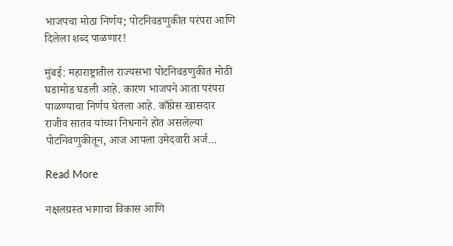भाजपचा मोठा निर्णय; पोटनिवडणुकीत परंपरा आणि दिलेला शब्द पाळणार!

मुंबई: महाराष्ट्रातील राज्यसभा पोटनिवडणुकीत मोठी घडामोड घडली आहे. कारण भाजपने आता परंपरा पाळण्याचा निर्णय घेतला आहे. काँग्रेस खासदार राजीव सातव यांच्या निधनाने होत असलेल्या पोटनिवणुकीतून, आज आपला उमेदवारी अर्ज...

Read More

नक्षलग्रस्त भागाचा विकास आणि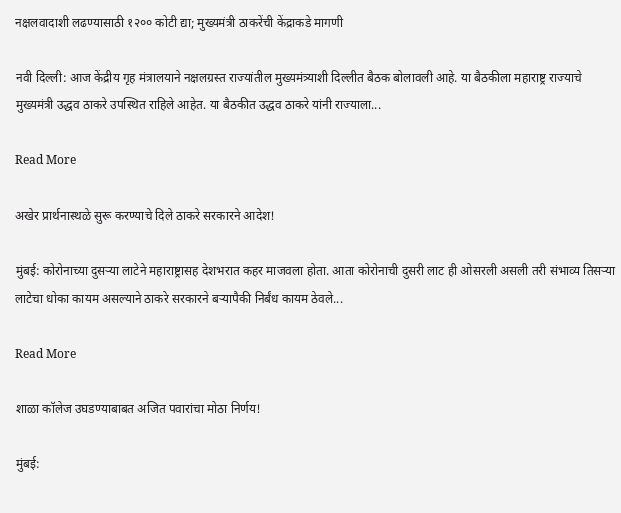नक्षलवादाशी लढण्यासाठी १२०० कोटी द्या; मुख्यमंत्री ठाकरेंची केंद्राकडे मागणी

नवी दिल्ली: आज केंद्रीय गृह मंत्रालयाने नक्षलग्रस्त राज्यांतील मुख्यमंत्र्याशी दिल्लीत बैठक बोलावली आहे. या बैठकीला महाराष्ट्र राज्याचे मुख्यमंत्री उद्धव ठाकरे उपस्थित राहिले आहेत. या बैठकीत उद्धव ठाकरे यांनी राज्याला...

Read More

अखेर प्रार्थनास्थळे सुरू करण्याचे दिले ठाकरे सरकारने आदेश!

मुंबई: कोरोनाच्या दुसऱ्या लाटेने महाराष्ट्रासह देशभरात कहर माजवला होता. आता कोरोनाची दुसरी लाट ही ओसरली असली तरी संभाव्य तिसऱ्या लाटेचा धोका कायम असल्याने ठाकरे सरकारने बऱ्यापैकी निर्बंध कायम ठेवले...

Read More

शाळा कॉलेज उघडण्याबाबत अजित पवारांचा मोठा निर्णय!

मुंबई: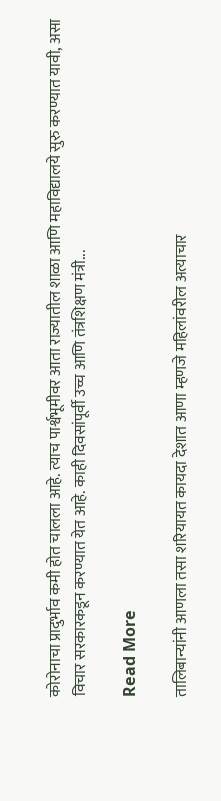कोरोनाचा प्रादुर्भाव कमी होत चालला आहे. त्याच पार्श्वभूमीवर आता राज्यातील शाळा आणि महाविद्यालये सुरु करण्यात यावी, असा विचार सरकारकडून करण्यात येत आहे. काही दिवसांपूर्वी उच्च आणि तंत्रशिक्षण मंत्री...

Read More

तालिबान्यांनी आणला तसा शरियायत कायदा देशात आणा म्हणजे महिलांवरील अत्याचार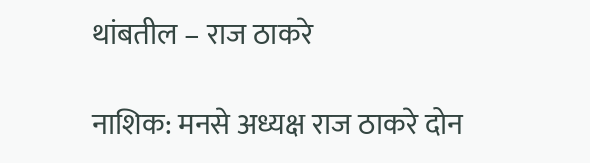थांबतील – राज ठाकरे

नाशिक: मनसे अध्यक्ष राज ठाकरे दोन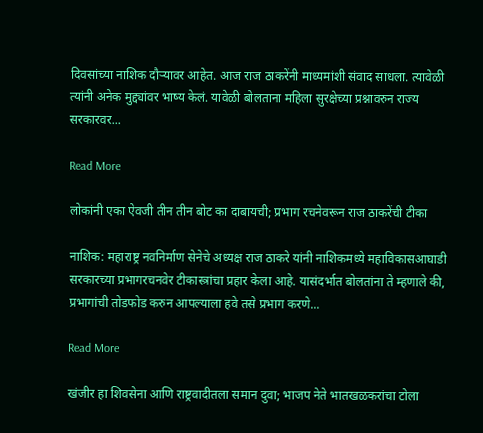दिवसांच्या नाशिक दौऱ्यावर आहेत. आज राज ठाकरेंनी माध्यमांशी संवाद साधला. त्यावेळी त्यांनी अनेक मुद्द्यांवर भाष्य केलं. यावेळी बोलताना महिला सुरक्षेच्या प्रश्नावरुन राज्य सरकारवर...

Read More

लोकांनी एका ऐवजी तीन तीन बोट का दाबायची; प्रभाग रचनेवरून राज ठाकरेंची टीका

नाशिक: महाराष्ट्र नवनिर्माण सेनेचे अध्यक्ष राज ठाकरे यांनी नाशिकमध्ये महाविकासआघाडी सरकारच्या प्रभागरचनवेर टीकास्त्रांचा प्रहार केला आहे. यासंदर्भात बोलतांना ते म्हणाले की, प्रभागांची तोडफोड करुन आपल्याला हवे तसे प्रभाग करणे...

Read More

खंजीर हा शिवसेना आणि राष्ट्रवादीतला समान दुवा; भाजप नेते भातखळकरांचा टोला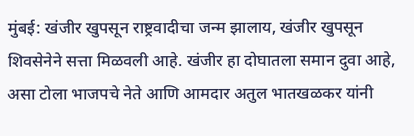मुंबई: खंजीर खुपसून राष्ट्रवादीचा जन्म झालाय, खंजीर खुपसून शिवसेनेने सत्ता मिळवली आहे. खंजीर हा दोघातला समान दुवा आहे, असा टोला भाजपचे नेते आणि आमदार अतुल भातखळकर यांनी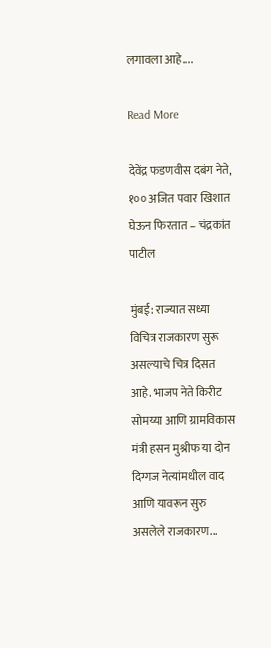लगावला आहे....

Read More

देवेंद्र फडणवीस दबंग नेते, १०० अजित पवार खिशात घेऊन फिरतात – चंद्रकांत पाटील

मुंबई: राज्यात सध्या विचित्र राजकारण सुरू असल्याचे चित्र दिसत आहे. भाजप नेते किरीट सोमय्या आणि ग्रामविकास मंत्री हसन मुश्रीफ या दोन दिग्गज नेत्यांमधील वाद आणि यावरून सुरु असलेले राजकारण...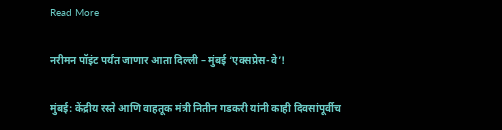Read More

नरीमन पॉइंट पर्यंत जाणार आता दिल्ली – मुंबई ‘एक्सप्रेस-वे’!

मुंबई: केंद्रीय रस्ते आणि वाहतूक मंत्री नितीन गडकरी यांनी काही दिवसांपूर्वीच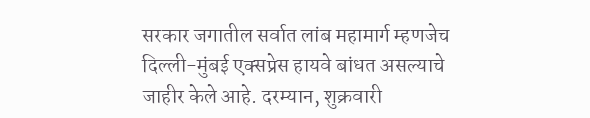सरकार जगातील सर्वात लांब महामार्ग म्हणजेच दिल्ली-मुंबई एक्सप्रेस हायवे बांधत असल्याचे जाहीर केले आहे. दरम्यान, शुक्रवारी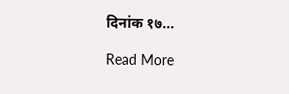दिनांक १७...

Read More